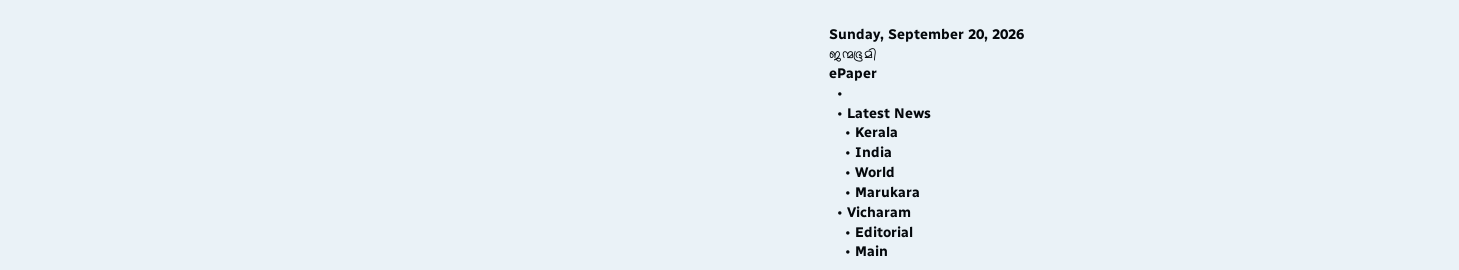Sunday, September 20, 2026
ജന്മഭൂമി
ePaper
  •
  • Latest News
    • Kerala
    • India
    • World
    • Marukara
  • Vicharam
    • Editorial
    • Main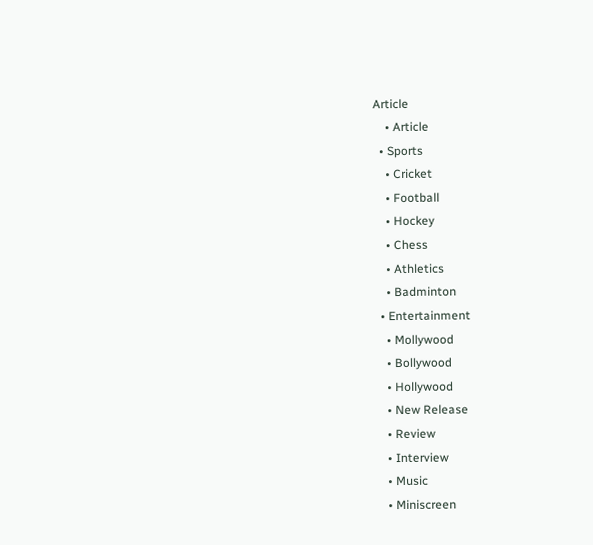Article
    • Article
  • Sports
    • Cricket
    • Football
    • Hockey
    • Chess
    • Athletics
    • Badminton
  • Entertainment
    • Mollywood
    • Bollywood
    • Hollywood
    • New Release
    • Review
    • Interview
    • Music
    • Miniscreen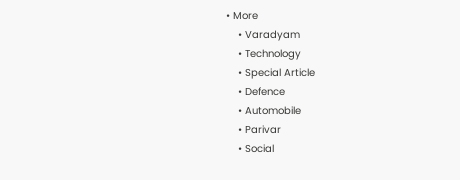• More
    • Varadyam
    • Technology
    • Special Article
    • Defence
    • Automobile
    • Parivar
    • Social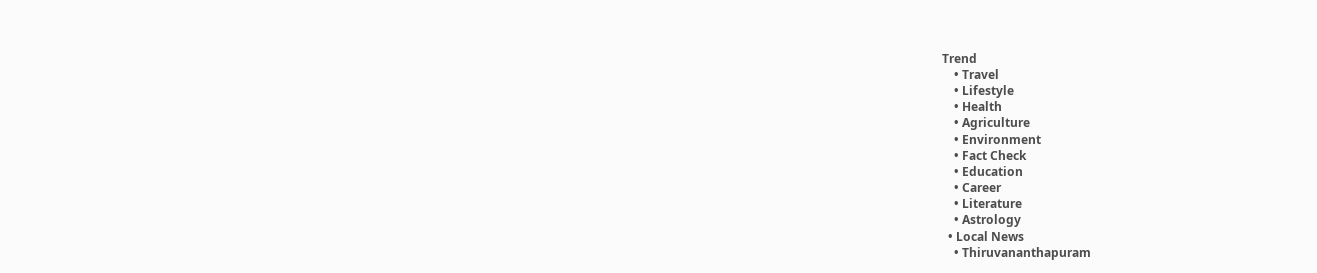Trend
    • Travel
    • Lifestyle
    • Health
    • Agriculture
    • Environment
    • Fact Check
    • Education
    • Career
    • Literature
    • Astrology
  • Local News
    • Thiruvananthapuram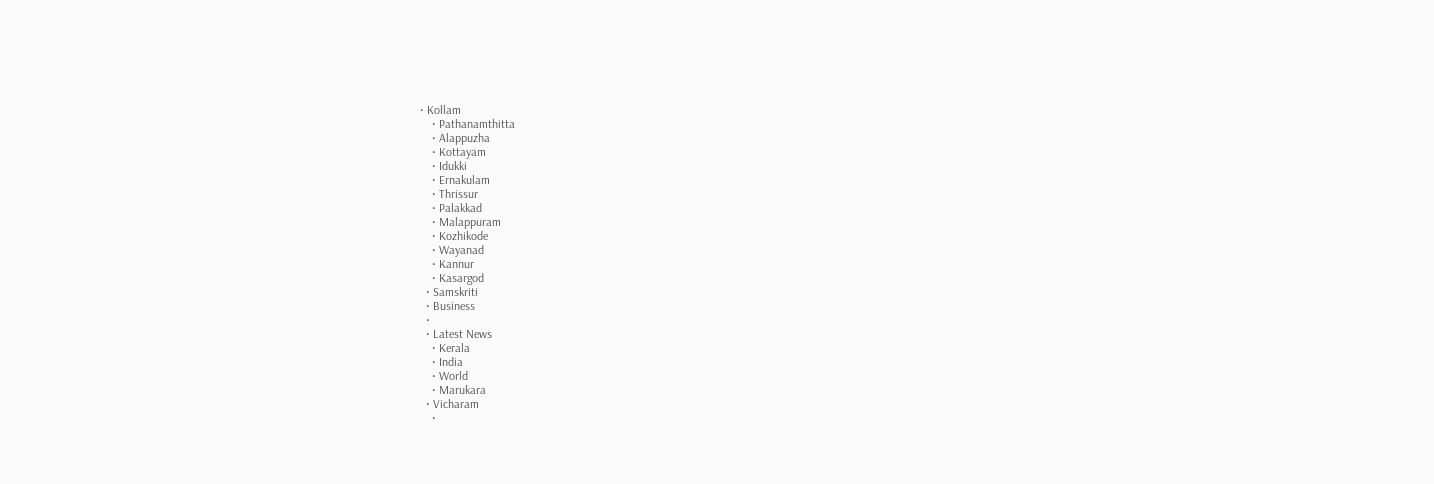• Kollam
    • Pathanamthitta
    • Alappuzha
    • Kottayam
    • Idukki
    • Ernakulam
    • Thrissur
    • Palakkad
    • Malappuram
    • Kozhikode
    • Wayanad
    • Kannur
    • Kasargod
  • Samskriti
  • Business
  •
  • Latest News
    • Kerala
    • India
    • World
    • Marukara
  • Vicharam
    •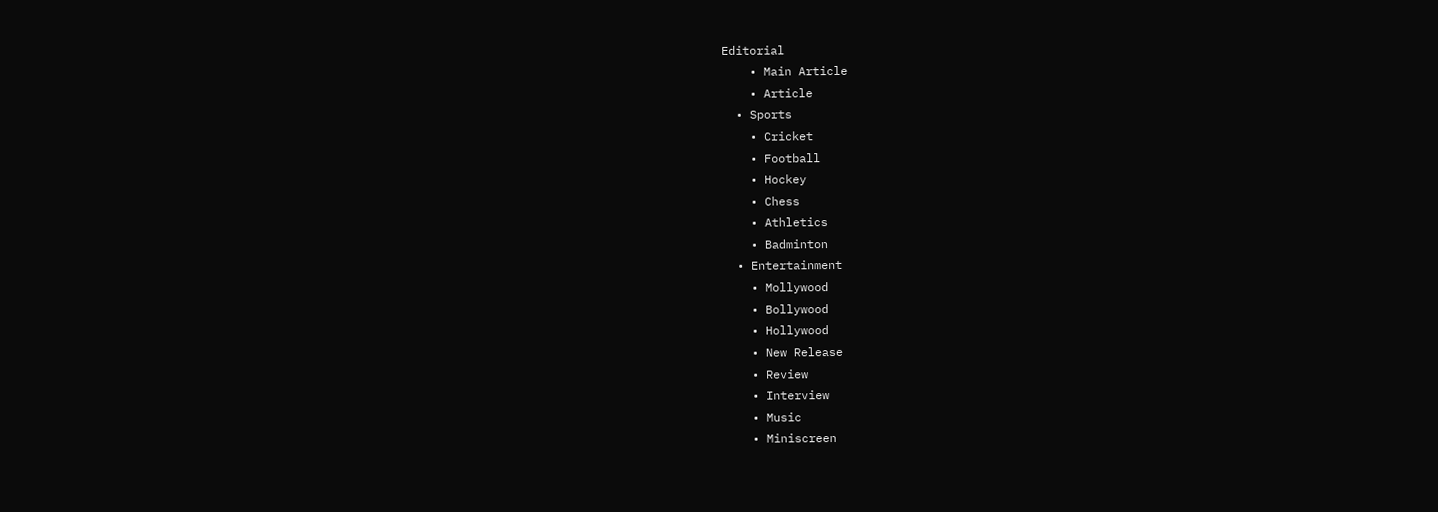Editorial
    • Main Article
    • Article
  • Sports
    • Cricket
    • Football
    • Hockey
    • Chess
    • Athletics
    • Badminton
  • Entertainment
    • Mollywood
    • Bollywood
    • Hollywood
    • New Release
    • Review
    • Interview
    • Music
    • Miniscreen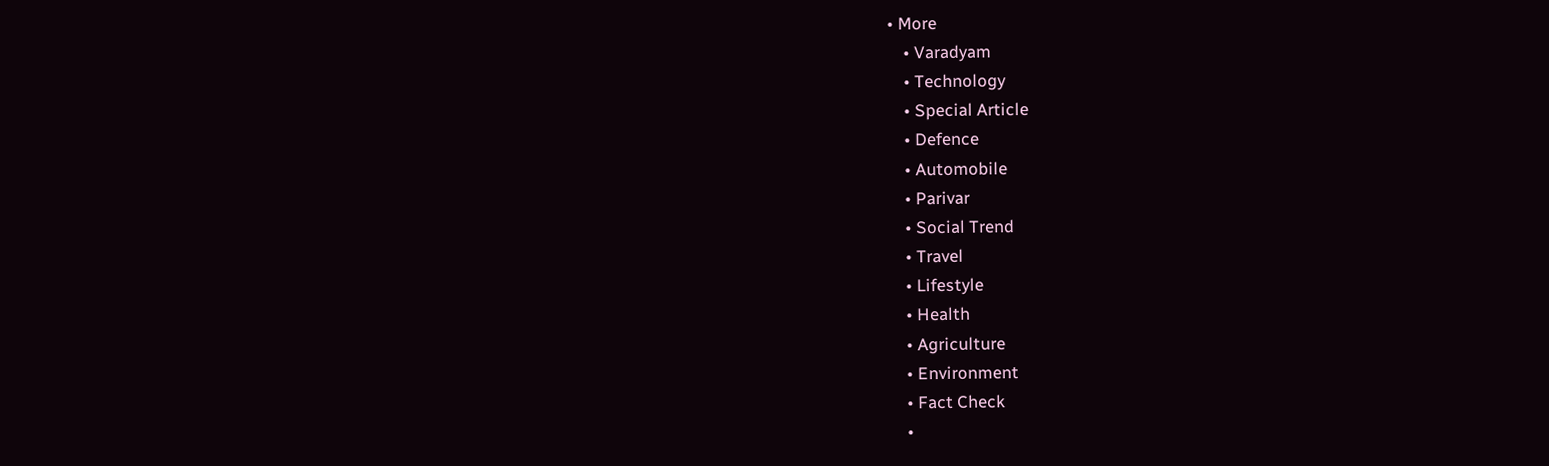• More
    • Varadyam
    • Technology
    • Special Article
    • Defence
    • Automobile
    • Parivar
    • Social Trend
    • Travel
    • Lifestyle
    • Health
    • Agriculture
    • Environment
    • Fact Check
    •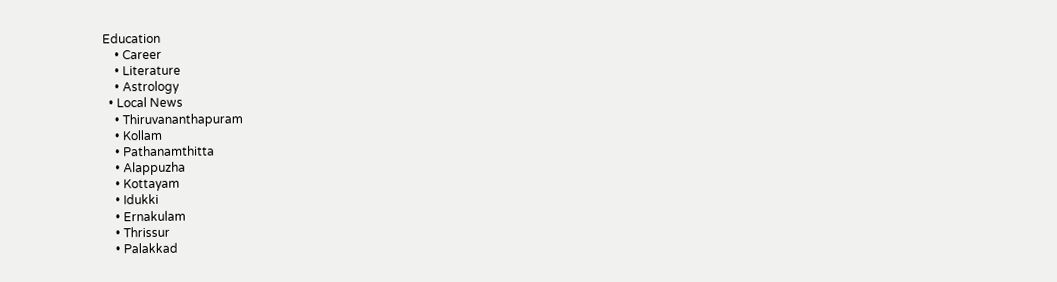Education
    • Career
    • Literature
    • Astrology
  • Local News
    • Thiruvananthapuram
    • Kollam
    • Pathanamthitta
    • Alappuzha
    • Kottayam
    • Idukki
    • Ernakulam
    • Thrissur
    • Palakkad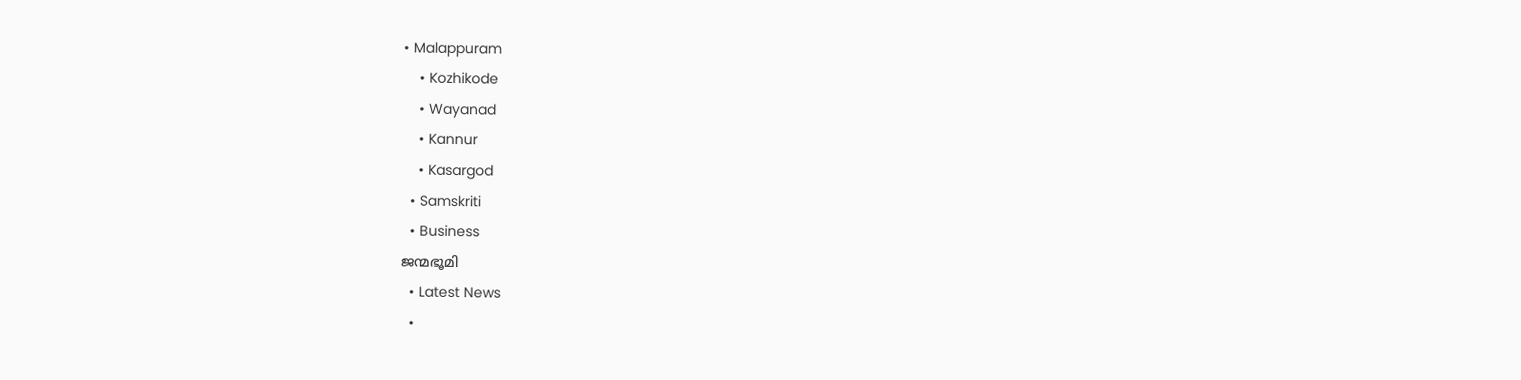• Malappuram
    • Kozhikode
    • Wayanad
    • Kannur
    • Kasargod
  • Samskriti
  • Business
ജന്മഭൂമി
  • Latest News
  •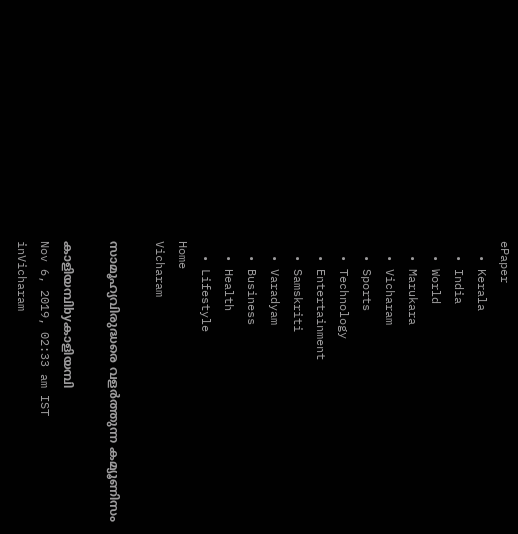ePaper
  • Kerala
  • India
  • World
  • Marukara
  • Vicharam
  • Sports
  • Technology
  • Entertainment
  • Samskriti
  • Varadyam
  • Business
  • Health
  • Lifestyle
Home
Vicharam

സാമൂഹ്യവിരുദ്ധരെ വളര്‍ത്തുന്ന കമ്യൂണിസം

കാളിയമ്പിbyകാളിയമ്പി
Nov 6, 2019, 02:33 am IST
inVicharam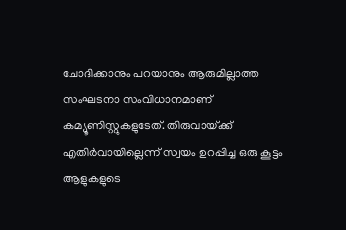ചോദിക്കാനും പറയാനും ആരുമില്ലാത്ത സംഘടനാ സംവിധാനമാണ് കമ്യൂണിസ്റ്റുകളുടേത്. തിരുവായ്‌ക്ക് എതിര്‍വായില്ലെന്ന് സ്വയം ഉറപ്പിച്ച ഒരു കൂട്ടം ആളുകളുടെ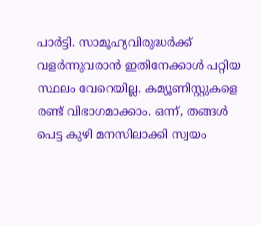പാര്‍ട്ടി. സാമൂഹ്യവിരുദ്ധര്‍ക്ക് വളര്‍ന്നുവരാന്‍ ഇതിനേക്കാള്‍ പറ്റിയ സ്ഥലം വേറെയില്ല. കമ്യൂണിസ്റ്റുകളെ രണ്ട് വിഭാഗമാക്കാം. ഒന്ന്, തങ്ങള്‍ പെട്ട കുഴി മനസിലാക്കി സ്വയം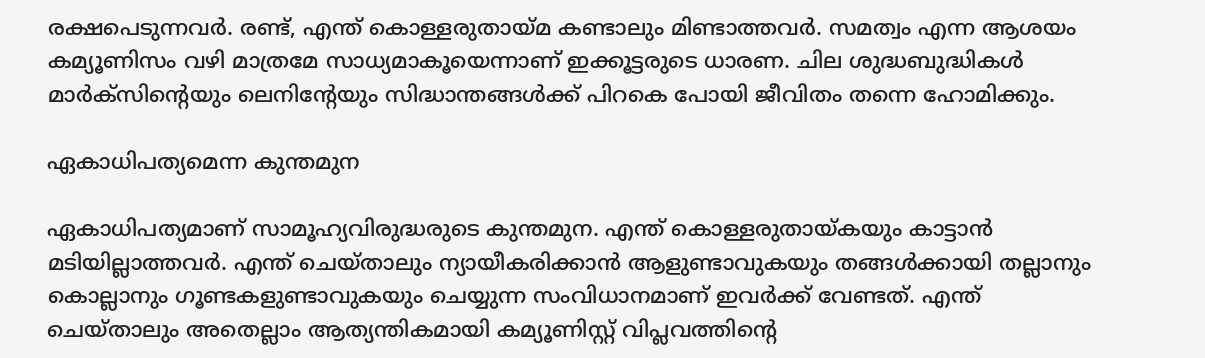രക്ഷപെടുന്നവര്‍. രണ്ട്, എന്ത് കൊള്ളരുതായ്‌മ കണ്ടാലും മിണ്ടാത്തവര്‍. സമത്വം എന്ന ആശയം കമ്യൂണിസം വഴി മാത്രമേ സാധ്യമാകൂയെന്നാണ് ഇക്കൂട്ടരുടെ ധാരണ. ചില ശുദ്ധബുദ്ധികള്‍ മാര്‍ക്‌സിന്റെയും ലെനിന്റേയും സിദ്ധാന്തങ്ങള്‍ക്ക് പിറകെ പോയി ജീവിതം തന്നെ ഹോമിക്കും.

ഏകാധിപത്യമെന്ന കുന്തമുന

ഏകാധിപത്യമാണ് സാമൂഹ്യവിരുദ്ധരുടെ കുന്തമുന. എന്ത് കൊള്ളരുതായ്‌കയും കാട്ടാന്‍ മടിയില്ലാത്തവര്‍. എന്ത് ചെയ്താലും ന്യായീകരിക്കാന്‍ ആളുണ്ടാവുകയും തങ്ങള്‍ക്കായി തല്ലാനും കൊല്ലാനും ഗൂണ്ടകളുണ്ടാവുകയും ചെയ്യുന്ന സംവിധാനമാണ് ഇവര്‍ക്ക് വേണ്ടത്. എന്ത് ചെയ്താലും അതെല്ലാം ആത്യന്തികമായി കമ്യൂണിസ്റ്റ് വിപ്ലവത്തിന്റെ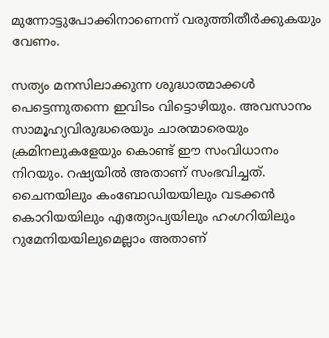മുന്നോട്ടുപോക്കിനാണെന്ന് വരുത്തിതീര്‍ക്കുകയും വേണം.

സത്യം മനസിലാക്കുന്ന ശുദ്ധാത്മാക്കള്‍ പെട്ടെന്നുതന്നെ ഇവിടം വിട്ടൊഴിയും. അവസാനം സാമൂഹ്യവിരുദ്ധരെയും ചാരന്മാരെയും ക്രമിനലുകളേയും കൊണ്ട് ഈ സംവിധാനം നിറയും. റഷ്യയില്‍ അതാണ് സംഭവിച്ചത്. ചൈനയിലും കംബോഡിയയിലും വടക്കന്‍ കൊറിയയിലും എത്യോപ്യയിലും ഹംഗറിയിലും റുമേനിയയിലുമെല്ലാം അതാണ്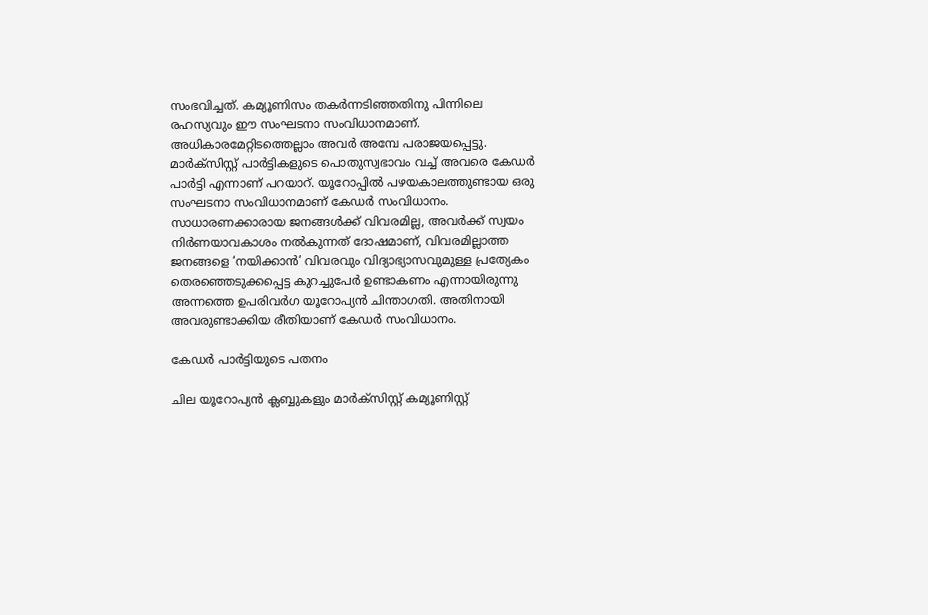സംഭവിച്ചത്. കമ്യൂണിസം തകര്‍ന്നടിഞ്ഞതിനു പിന്നിലെ രഹസ്യവും ഈ സംഘടനാ സംവിധാനമാണ്. അധികാരമേറ്റിടത്തെല്ലാം അവര്‍ അമ്പേ പരാജയപ്പെട്ടു. മാര്‍ക്‌സിസ്റ്റ് പാര്‍ട്ടികളുടെ പൊതുസ്വഭാവം വച്ച് അവരെ കേഡര്‍ പാര്‍ട്ടി എന്നാണ് പറയാറ്. യൂറോപ്പില്‍ പഴയകാലത്തുണ്ടായ ഒരു സംഘടനാ സംവിധാനമാണ് കേഡര്‍ സംവിധാനം. സാധാരണക്കാരായ ജനങ്ങള്‍ക്ക് വിവരമില്ല, അവര്‍ക്ക് സ്വയം നിര്‍ണയാവകാശം നല്‍കുന്നത് ദോഷമാണ്, വിവരമില്ലാത്ത ജനങ്ങളെ ‘നയിക്കാന്‍’ വിവരവും വിദ്യാഭ്യാസവുമുള്ള പ്രത്യേകം തെരഞ്ഞെടുക്കപ്പെട്ട കുറച്ചുപേര്‍ ഉണ്ടാകണം എന്നായിരുന്നു അന്നത്തെ ഉപരിവര്‍ഗ യൂറോപ്യന്‍ ചിന്താഗതി. അതിനായി അവരുണ്ടാക്കിയ രീതിയാണ് കേഡര്‍ സംവിധാനം.

കേഡര്‍ പാര്‍ട്ടിയുടെ പതനം

ചില യൂറോപ്യന്‍ ക്ലബ്ബുകളും മാര്‍ക്‌സിസ്റ്റ് കമ്യൂണിസ്റ്റ്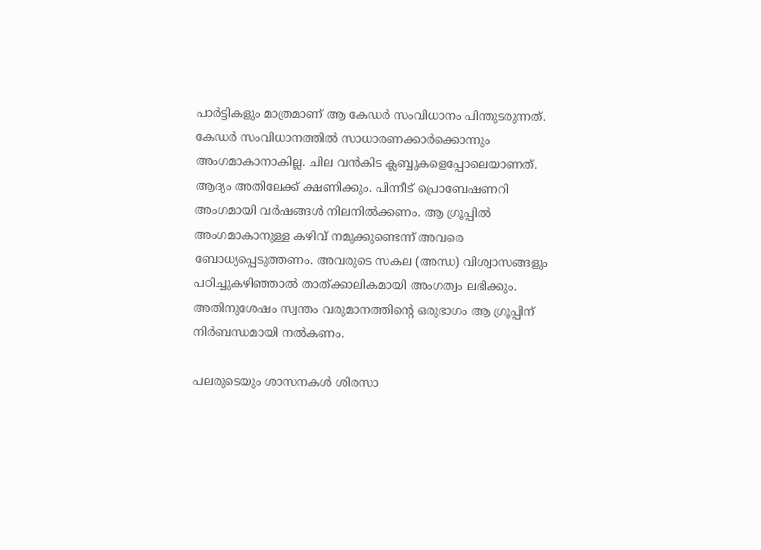പാര്‍ട്ടികളും മാത്രമാണ് ആ കേഡര്‍ സംവിധാനം പിന്തുടരുന്നത്. കേഡര്‍ സംവിധാനത്തില്‍ സാധാരണക്കാര്‍ക്കൊന്നും അംഗമാകാനാകില്ല. ചില വന്‍കിട ക്ലബ്ബുകളെപ്പോലെയാണത്. ആദ്യം അതിലേക്ക് ക്ഷണിക്കും. പിന്നീട് പ്രൊബേഷണറി അംഗമായി വര്‍ഷങ്ങള്‍ നിലനില്‍ക്കണം. ആ ഗ്രൂപ്പില്‍ അംഗമാകാനുള്ള കഴിവ് നമുക്കുണ്ടെന്ന് അവരെ ബോധ്യപ്പെടുത്തണം. അവരുടെ സകല (അന്ധ) വിശ്വാസങ്ങളും പഠിച്ചുകഴിഞ്ഞാല്‍ താത്ക്കാലികമായി അംഗത്വം ലഭിക്കും. അതിനുശേഷം സ്വന്തം വരുമാനത്തിന്റെ ഒരുഭാഗം ആ ഗ്രൂപ്പിന് നിര്‍ബന്ധമായി നല്‍കണം.

പലരുടെയും ശാസനകള്‍ ശിരസാ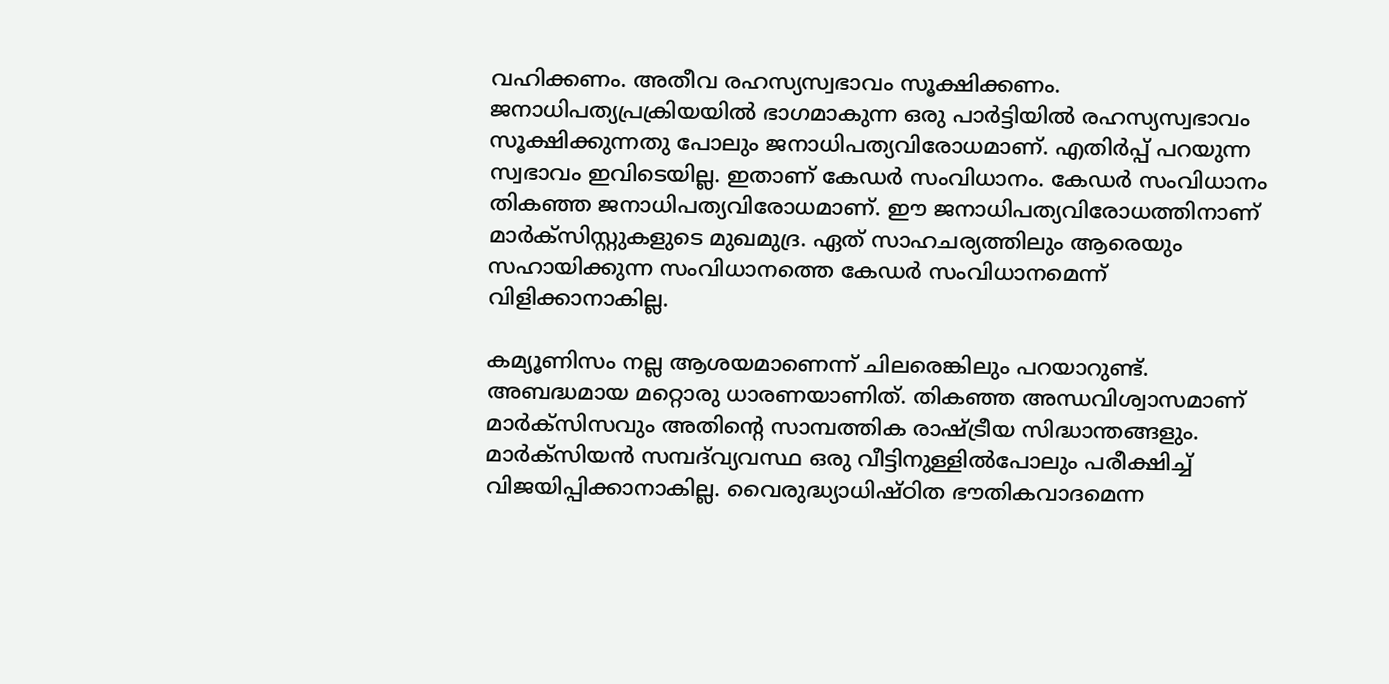വഹിക്കണം. അതീവ രഹസ്യസ്വഭാവം സൂക്ഷിക്കണം. ജനാധിപത്യപ്രക്രിയയില്‍ ഭാഗമാകുന്ന ഒരു പാര്‍ട്ടിയില്‍ രഹസ്യസ്വഭാവം സൂക്ഷിക്കുന്നതു പോലും ജനാധിപത്യവിരോധമാണ്. എതിര്‍പ്പ് പറയുന്ന സ്വഭാവം ഇവിടെയില്ല. ഇതാണ് കേഡര്‍ സംവിധാനം. കേഡര്‍ സംവിധാനം തികഞ്ഞ ജനാധിപത്യവിരോധമാണ്. ഈ ജനാധിപത്യവിരോധത്തിനാണ് മാര്‍ക്‌സിസ്റ്റുകളുടെ മുഖമുദ്ര. ഏത് സാഹചര്യത്തിലും ആരെയും സഹായിക്കുന്ന സംവിധാനത്തെ കേഡര്‍ സംവിധാനമെന്ന് വിളിക്കാനാകില്ല.

കമ്യൂണിസം നല്ല ആശയമാണെന്ന് ചിലരെങ്കിലും പറയാറുണ്ട്. അബദ്ധമായ മറ്റൊരു ധാരണയാണിത്. തികഞ്ഞ അന്ധവിശ്വാസമാണ് മാര്‍ക്‌സിസവും അതിന്റെ സാമ്പത്തിക രാഷ്‌ട്രീയ സിദ്ധാന്തങ്ങളും. മാര്‍ക്‌സിയന്‍ സമ്പദ്‌വ്യവസ്ഥ ഒരു വീട്ടിനുള്ളില്‍പോലും പരീക്ഷിച്ച് വിജയിപ്പിക്കാനാകില്ല. വൈരുദ്ധ്യാധിഷ്ഠിത ഭൗതികവാദമെന്ന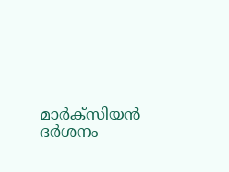മാര്‍ക്‌സിയന്‍ ദര്‍ശനം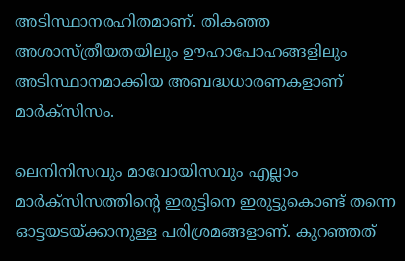അടിസ്ഥാനരഹിതമാണ്. തികഞ്ഞ അശാസ്ത്രീയതയിലും ഊഹാപോഹങ്ങളിലും അടിസ്ഥാനമാക്കിയ അബദ്ധധാരണകളാണ് മാര്‍ക്‌സിസം.

ലെനിനിസവും മാവോയിസവും എല്ലാം മാര്‍ക്‌സിസത്തിന്റെ ഇരുട്ടിനെ ഇരുട്ടുകൊണ്ട് തന്നെ ഓട്ടയടയ്‌ക്കാനുള്ള പരിശ്രമങ്ങളാണ്. കുറഞ്ഞത്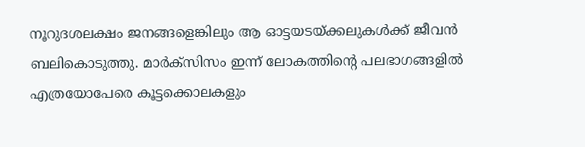നൂറുദശലക്ഷം ജനങ്ങളെങ്കിലും ആ ഓട്ടയടയ്‌ക്കലുകള്‍ക്ക് ജീവന്‍ ബലികൊടുത്തു. മാര്‍ക്‌സിസം ഇന്ന് ലോകത്തിന്റെ പലഭാഗങ്ങളില്‍ എത്രയോപേരെ കൂട്ടക്കൊലകളും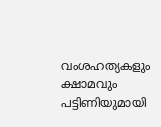വംശഹത്യകളും ക്ഷാമവും പട്ടിണിയുമായി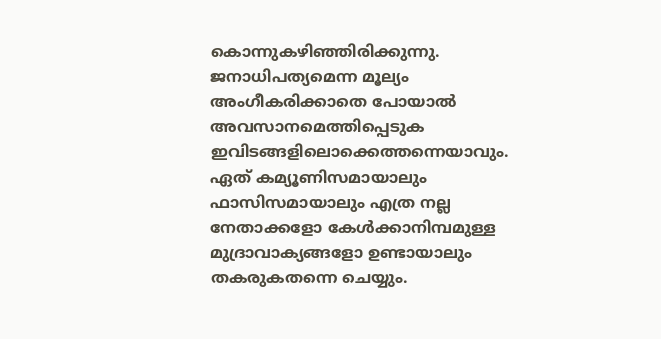കൊന്നുകഴിഞ്ഞിരിക്കുന്നു. ജനാധിപത്യമെന്ന മൂല്യം അംഗീകരിക്കാതെ പോയാല്‍ അവസാനമെത്തിപ്പെടുക ഇവിടങ്ങളിലൊക്കെത്തന്നെയാവും. ഏത് കമ്യൂണിസമായാലും ഫാസിസമായാലും എത്ര നല്ല നേതാക്കളോ കേള്‍ക്കാനിമ്പമുള്ള മുദ്രാവാക്യങ്ങളോ ഉണ്ടായാലും തകരുകതന്നെ ചെയ്യും.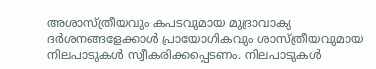അശാസ്ത്രീയവും കപടവുമായ മുദ്രാവാക്യ ദര്‍ശനങ്ങളേക്കാള്‍ പ്രായോഗികവും ശാസ്ത്രീയവുമായ നിലപാടുകള്‍ സ്വീകരിക്കപ്പെടണം. നിലപാടുകള്‍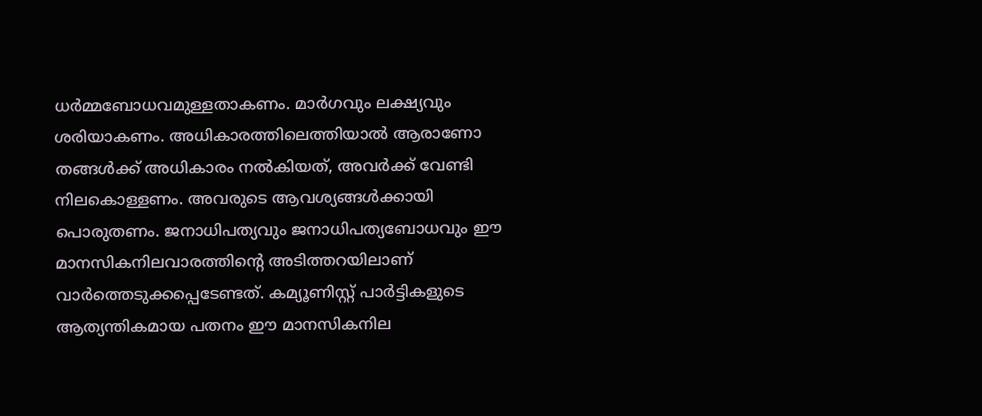ധര്‍മ്മബോധവമുള്ളതാകണം. മാര്‍ഗവും ലക്ഷ്യവും ശരിയാകണം. അധികാരത്തിലെത്തിയാല്‍ ആരാണോ തങ്ങള്‍ക്ക് അധികാരം നല്‍കിയത്, അവര്‍ക്ക് വേണ്ടി നിലകൊള്ളണം. അവരുടെ ആവശ്യങ്ങള്‍ക്കായി പൊരുതണം. ജനാധിപത്യവും ജനാധിപത്യബോധവും ഈ മാനസികനിലവാരത്തിന്റെ അടിത്തറയിലാണ് വാര്‍ത്തെടുക്കപ്പെടേണ്ടത്. കമ്യൂണിസ്റ്റ് പാര്‍ട്ടികളുടെ ആത്യന്തികമായ പതനം ഈ മാനസികനില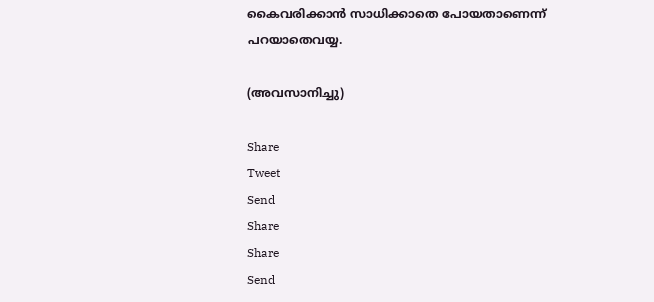കൈവരിക്കാന്‍ സാധിക്കാതെ പോയതാണെന്ന് പറയാതെവയ്യ.

(അവസാനിച്ചു)

Share
Tweet
Send
Share
Share
Send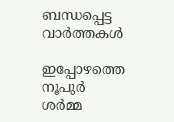ബന്ധപ്പെട്ട വാര്‍ത്തകള്‍

ഇപ്പോഴത്തെ നൂപുര്‍ ശര്‍മ്മ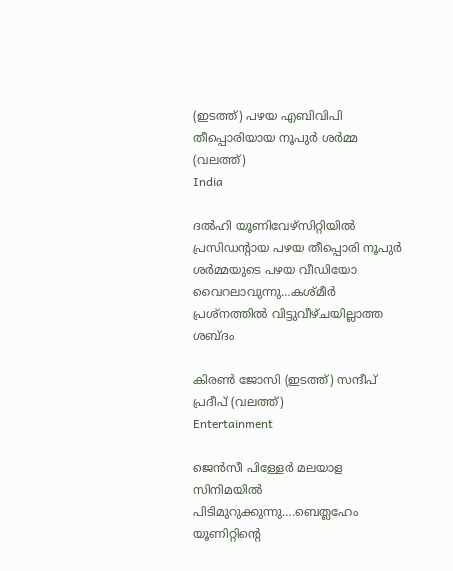(ഇടത്ത്) പഴയ എബിവിപി തീപ്പൊരിയായ നൂപുര്‍ ശര്‍മ്മ (വലത്ത്)
India

ദല്‍ഹി യൂണിവേഴ്സിറ്റിയില്‍ പ്രസിഡന്‍റായ പഴയ തീപ്പൊരി നൂപുര്‍ ശര്‍മ്മയുടെ പഴയ വീഡിയോ വൈറലാവുന്നു…കശ്മീര്‍ പ്രശ്നത്തില്‍ വിട്ടുവീഴ്ചയില്ലാത്ത ശബ്ദം

കിരണ്‍ ജോസി (ഇടത്ത്) സന്ദീപ് പ്രദീപ് (വലത്ത്)
Entertainment

ജെന്‍സീ പിള്ളേര്‍ മലയാള സിനിമയില്‍ പിടിമുറുക്കുന്നു….ബെത്ലഹേം യൂണിറ്റിന്റെ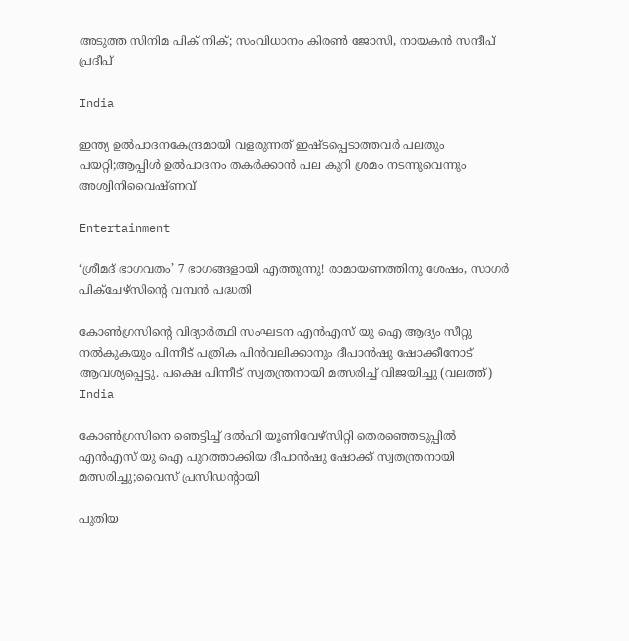അടുത്ത സിനിമ പിക് നിക്; സംവിധാനം കിരണ്‍ ജോസി, നായകന്‍ സന്ദീപ് പ്രദീപ്

India

ഇന്ത്യ ഉല്‍പാദനകേന്ദ്രമായി വളരുന്നത് ഇഷ്ടപ്പെടാത്തവര്‍ പലതും പയറ്റി;ആപ്പിള്‍ ഉല്‍പാദനം തകര്‍ക്കാന്‍ പല കുറി ശ്രമം നടന്നുവെന്നും അശ്വിനിവൈഷ്ണവ്

Entertainment

‘ശ്രീമദ് ഭാഗവതം’ 7 ഭാഗങ്ങളായി എത്തുന്നു! രാമായണത്തിനു ശേഷം, സാഗർ പിക്ചേഴ്സിന്റെ വമ്പൻ പദ്ധതി

കോണ്‍ഗ്രസിന്‍റെ വിദ്യാര്‍ത്ഥി സംഘടന എന്‍എസ് യു ഐ ആദ്യം സീറ്റു നല്‍കുകയും പിന്നീട് പത്രിക പിന്‍വലിക്കാനും ദീപാന്‍ഷു ഷോക്കീനോട് ആവശ്യപ്പെട്ടു. പക്ഷെ പിന്നീട് സ്വതന്ത്രനായി മത്സരിച്ച് വിജയിച്ചു (വലത്ത്)
India

കോണ്‍ഗ്രസിനെ ഞെട്ടിച്ച് ദല്‍ഹി യൂണിവേഴ്സിറ്റി തെരഞ്ഞെടുപ്പില്‍ എന്‍എസ് യു ഐ പുറത്താക്കിയ ദീപാൻഷു ഷോക്ക് സ്വതന്ത്രനായി മത്സരിച്ചു;വൈസ് പ്രസിഡന്‍റായി

പുതിയ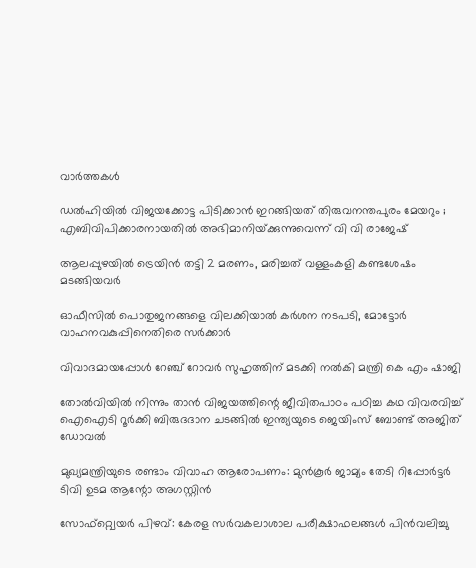വാര്‍ത്തകള്‍

ഡൽഹിയിൽ വിജയക്കോട്ട പിടിക്കാൻ ഇറങ്ങിയത് തിരുവനന്തപുരം മേയറും ; എബിവിപിക്കാരനായതിൽ അഭിമാനിയ്‌ക്കുന്നുവെന്ന് വി വി രാജേഷ്

ആലപ്പുഴയില്‍ ട്രെയിന്‍ തട്ടി 2 മരണം, മരിച്ചത് വള്ളംകളി കണ്ടശേഷം മടങ്ങിയവര്‍

ഓഫീസില്‍ പൊതുജനങ്ങളെ വിലക്കിയാല്‍ കര്‍ശന നടപടി, മോട്ടോര്‍ വാഹനവകുപ്പിനെതിരെ സര്‍ക്കാര്‍

വിവാദമായപ്പോള്‍ റേഞ്ച് റോവര്‍ സുഹൃത്തിന് മടക്കി നല്‍കി മന്ത്രി കെ എം ഷാജി

തോല്‍വിയില്‍ നിന്നും താന്‍ വിജയത്തിന്റെ ജീവിതപാഠം പഠിച്ച കഥ വിവരവിച്ച് ഐഐടി റൂർക്കി ബിരുദദാന ചടങ്ങിൽ ഇന്ത്യയുടെ ജെയിംസ് ബോണ്ട് അജിത് ഡോവല്‍

മുഖ്യമന്ത്രിയുടെ രണ്ടാം വിവാഹ ആരോപണം: മുന്‍കൂര്‍ ജാമ്യം തേടി റിപ്പോര്‍ട്ടര്‍ ടിവി ഉടമ ആന്റോ അഗസ്റ്റിന്‍

സോഫ്റ്റ്വെയര്‍ പിഴവ്: കേരള സര്‍വകലാശാല പരീക്ഷാഫലങ്ങള്‍ പിന്‍വലിച്ചു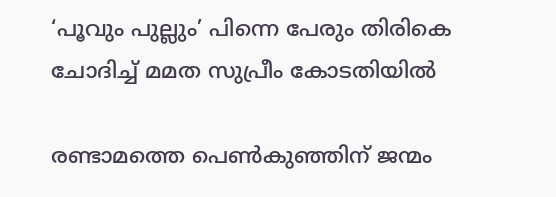‘പൂവും പുല്ലും’ പിന്നെ പേരും തിരികെ ചോദിച്ച് മമത സുപ്രീം കോടതിയില്‍

രണ്ടാമത്തെ പെണ്‍കുഞ്ഞിന് ജന്മം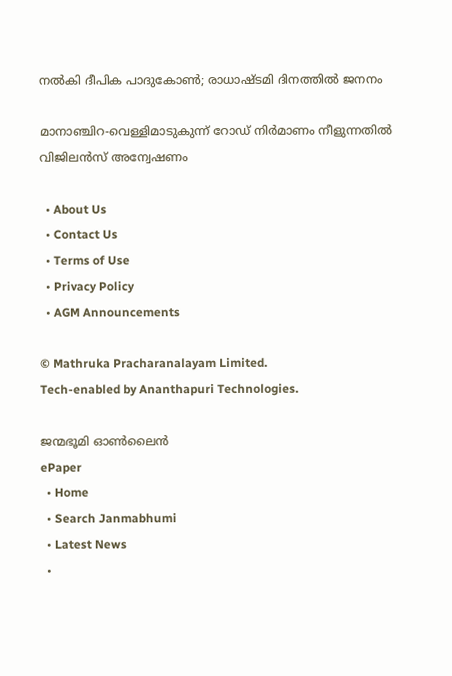നല്‍കി ദീപിക പാദുകോണ്‍; രാധാഷ്ടമി ദിനത്തില്‍ ജനനം

മാനാഞ്ചിറ-വെള്ളിമാടുകുന്ന് റോഡ് നിര്‍മാണം നീളുന്നതില്‍ വിജിലന്‍സ് അന്വേഷണം

  • About Us
  • Contact Us
  • Terms of Use
  • Privacy Policy
  • AGM Announcements

© Mathruka Pracharanalayam Limited.
Tech-enabled by Ananthapuri Technologies.

ജന്മഭൂമി ഓണ്‍ലൈന്‍
ePaper
  • Home
  • Search Janmabhumi
  • Latest News
  •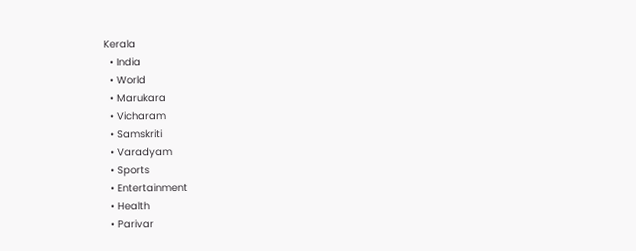Kerala
  • India
  • World
  • Marukara
  • Vicharam
  • Samskriti
  • Varadyam
  • Sports
  • Entertainment
  • Health
  • Parivar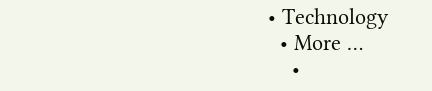• Technology
  • More …
    •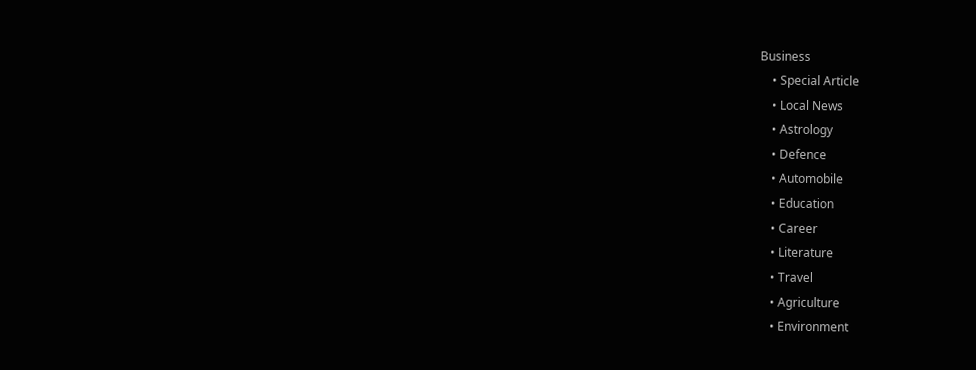Business
    • Special Article
    • Local News
    • Astrology
    • Defence
    • Automobile
    • Education
    • Career
    • Literature
    • Travel
    • Agriculture
    • Environment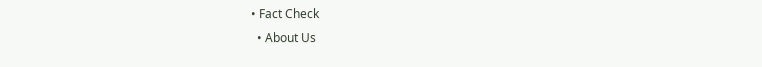• Fact Check
  • About Us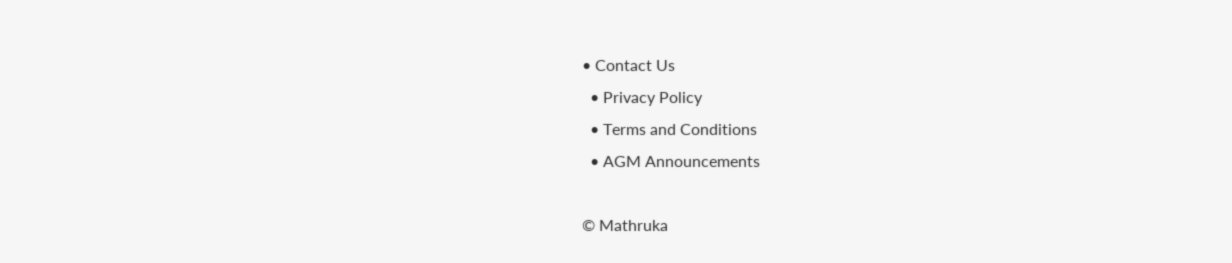• Contact Us
  • Privacy Policy
  • Terms and Conditions
  • AGM Announcements

© Mathruka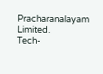Pracharanalayam Limited.
Tech-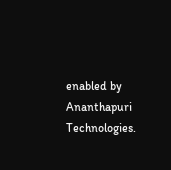enabled by Ananthapuri Technologies.